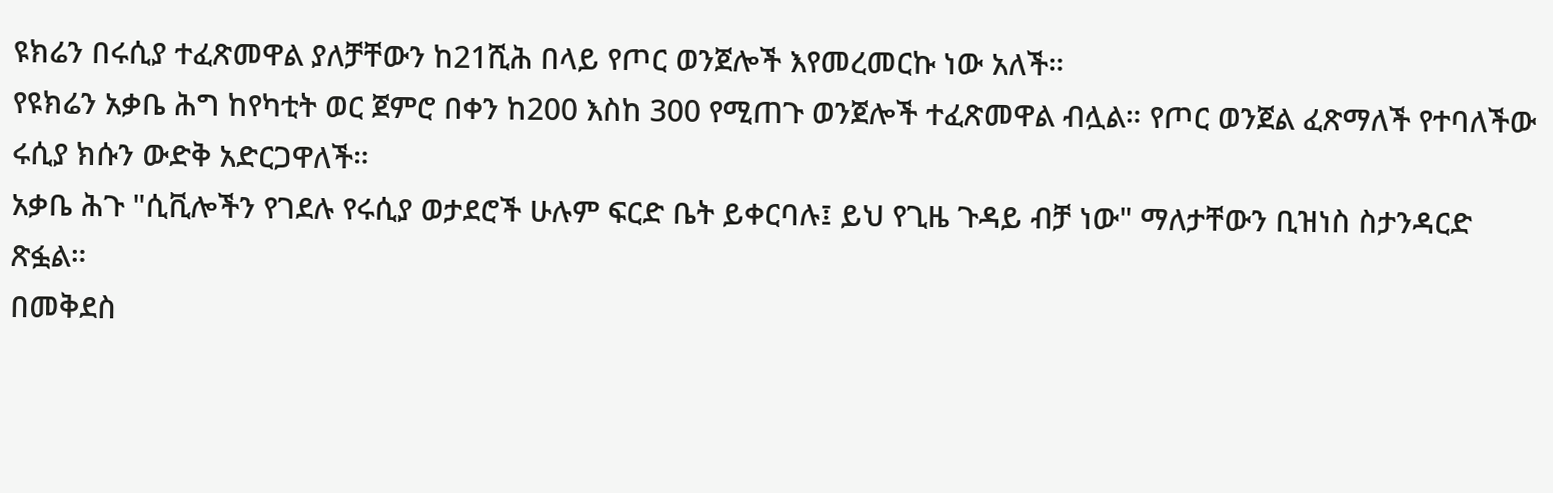ዩክሬን በሩሲያ ተፈጽመዋል ያለቻቸውን ከ21ሺሕ በላይ የጦር ወንጀሎች እየመረመርኩ ነው አለች።
የዩክሬን አቃቤ ሕግ ከየካቲት ወር ጀምሮ በቀን ከ200 እስከ 300 የሚጠጉ ወንጀሎች ተፈጽመዋል ብሏል። የጦር ወንጀል ፈጽማለች የተባለችው ሩሲያ ክሱን ውድቅ አድርጋዋለች።
አቃቤ ሕጉ "ሲቪሎችን የገደሉ የሩሲያ ወታደሮች ሁሉም ፍርድ ቤት ይቀርባሉ፤ ይህ የጊዜ ጉዳይ ብቻ ነው" ማለታቸውን ቢዝነስ ስታንዳርድ ጽፏል።
በመቅደስ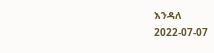እንዳለ
2022-07-07